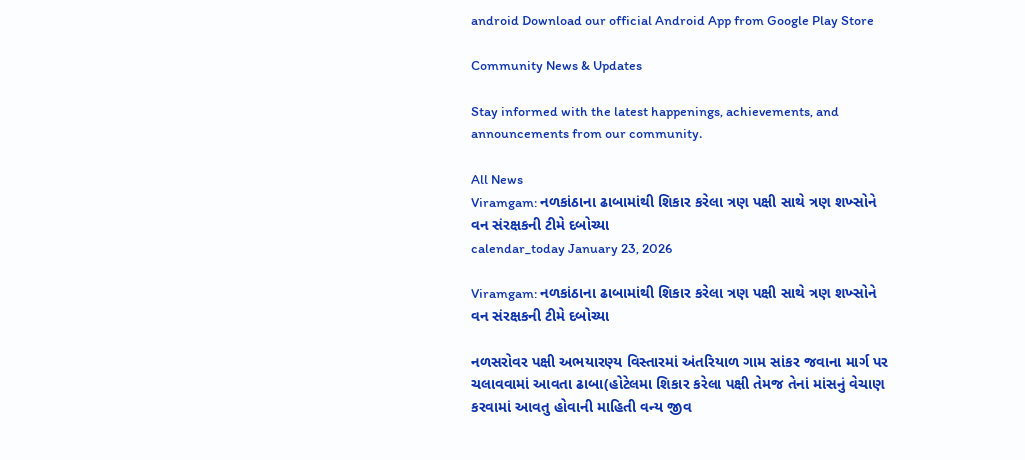android Download our official Android App from Google Play Store

Community News & Updates

Stay informed with the latest happenings, achievements, and announcements from our community.

All News
Viramgam: નળકાંઠાના ઢાબામાંથી શિકાર કરેલા ત્રણ પક્ષી સાથે ત્રણ શખ્સોને વન સંરક્ષકની ટીમે દબોચ્યા
calendar_today January 23, 2026

Viramgam: નળકાંઠાના ઢાબામાંથી શિકાર કરેલા ત્રણ પક્ષી સાથે ત્રણ શખ્સોને વન સંરક્ષકની ટીમે દબોચ્યા

નળસરોવર પક્ષી અભયારણ્ય વિસ્તારમાં અંતરિયાળ ગામ સાંકર જવાના માર્ગ પર ચલાવવામાં આવતા ઢાબા(હોટેલમા શિકાર કરેલા પક્ષી તેમજ તેનાં માંસનું વેચાણ કરવામાં આવતુ હોવાની માહિતી વન્ય જીવ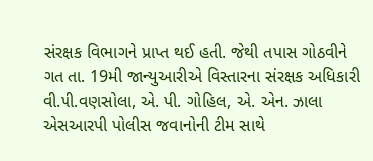સંરક્ષક વિભાગને પ્રાપ્ત થઈ હતી. જેથી તપાસ ગોઠવીને ગત તા. 19મી જાન્યુઆરીએ વિસ્તારના સંરક્ષક અધિકારી વી.પી.વણસોલા, એ. પી. ગોહિલ, એ. એન. ઝાલા એસઆરપી પોલીસ જવાનોની ટીમ સાથે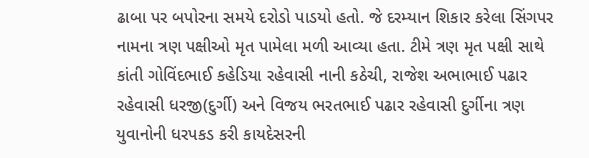ઢાબા પર બપોરના સમયે દરોડો પાડયો હતો. જે દરમ્યાન શિકાર કરેલા સિંગપર નામના ત્રણ પક્ષીઓ મૃત પામેલા મળી આવ્યા હતા. ટીમે ત્રણ મૃત પક્ષી સાથે કાંતી ગોવિંદભાઈ કહેડિયા રહેવાસી નાની કઠેચી, રાજેશ અભાભાઈ પઢાર રહેવાસી ધરજી(દુર્ગી) અને વિજય ભરતભાઈ પઢાર રહેવાસી દુર્ગીના ત્રણ યુવાનોની ધરપકડ કરી કાયદેસરની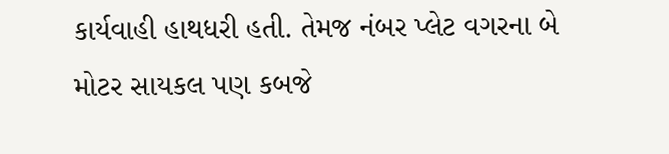કાર્યવાહી હાથધરી હતી. તેમજ નંબર પ્લેટ વગરના બે મોટર સાયકલ પણ કબજે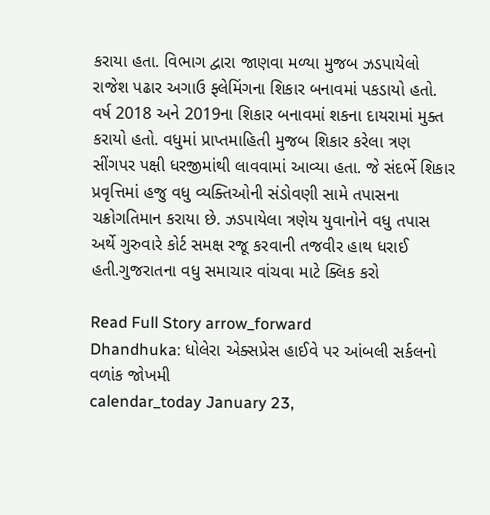કરાયા હતા. વિભાગ દ્વારા જાણવા મળ્યા મુજબ ઝડપાયેલો રાજેશ પઢાર અગાઉ ફ્લેમિંગના શિકાર બનાવમાં પકડાયો હતો. વર્ષ 2018 અને 2019ના શિકાર બનાવમાં શકના દાયરામાં મુક્ત કરાયો હતો. વધુમાં પ્રાપ્તમાહિતી મુજબ શિકાર કરેલા ત્રણ સીંગપર પક્ષી ધરજીમાંથી લાવવામાં આવ્યા હતા. જે સંદર્ભે શિકાર પ્રવૃત્તિમાં હજુ વધુ વ્યક્તિઓની સંડોવણી સામે તપાસના ચક્રોગતિમાન કરાયા છે. ઝડપાયેલા ત્રણેય યુવાનોને વધુ તપાસ અર્થે ગુરુવારે કોર્ટ સમક્ષ રજૂ કરવાની તજવીર હાથ ધરાઈ હતી.ગુજરાતના વધુ સમાચાર વાંચવા માટે ક્લિક કરો

Read Full Story arrow_forward
Dhandhuka: ધોલેરા એક્સપ્રેસ હાઈવે પર આંબલી સર્કલનો વળાંક જોખમી
calendar_today January 23,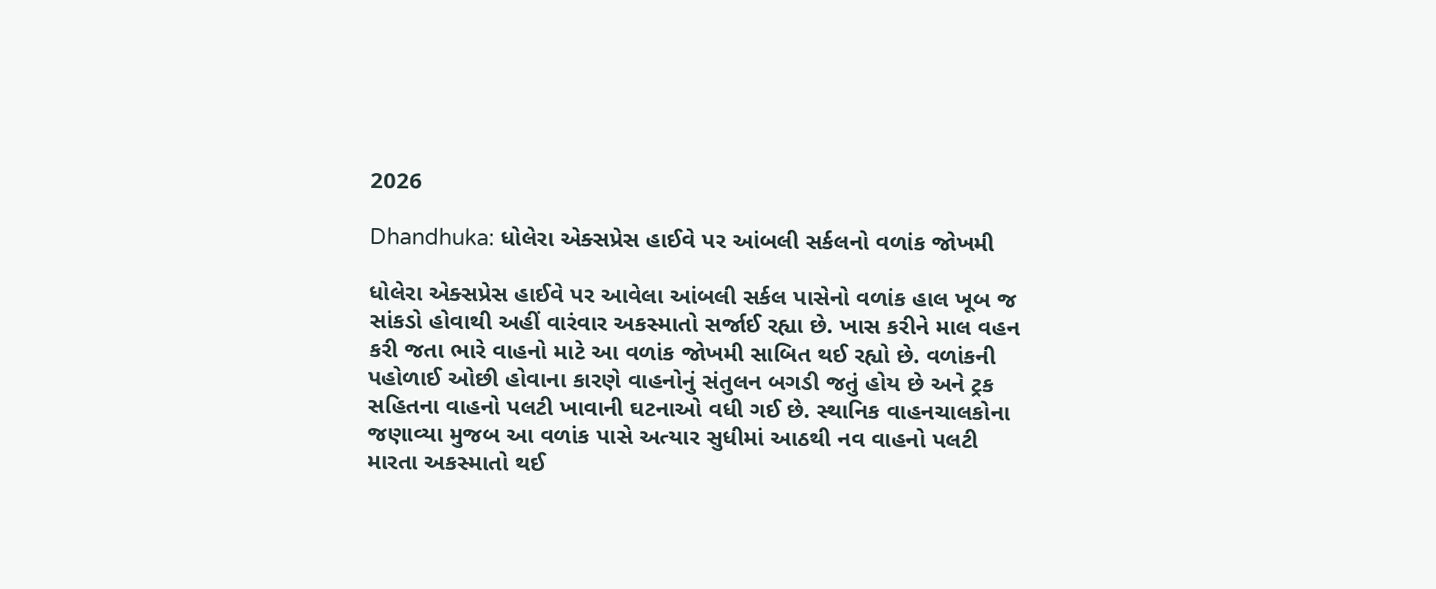2026

Dhandhuka: ધોલેરા એક્સપ્રેસ હાઈવે પર આંબલી સર્કલનો વળાંક જોખમી

ધોલેરા એક્સપ્રેસ હાઈવે પર આવેલા આંબલી સર્કલ પાસેનો વળાંક હાલ ખૂબ જ સાંકડો હોવાથી અહીં વારંવાર અકસ્માતો સર્જાઈ રહ્યા છે. ખાસ કરીને માલ વહન કરી જતા ભારે વાહનો માટે આ વળાંક જોખમી સાબિત થઈ રહ્યો છે. વળાંકની પહોળાઈ ઓછી હોવાના કારણે વાહનોનું સંતુલન બગડી જતું હોય છે અને ટ્રક સહિતના વાહનો પલટી ખાવાની ઘટનાઓ વધી ગઈ છે. સ્થાનિક વાહનચાલકોના જણાવ્યા મુજબ આ વળાંક પાસે અત્યાર સુધીમાં આઠથી નવ વાહનો પલટી મારતા અકસ્માતો થઈ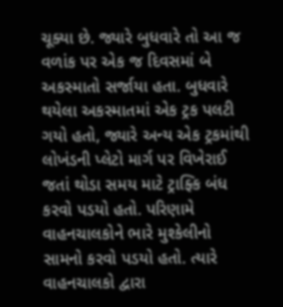ચૂક્યા છે. જ્યારે બુધવારે તો આ જ વળાંક પર એક જ દિવસમાં બે અકસ્માતો સર્જાયા હતા. બુધવારે થયેલા અકસ્માતમાં એક ટ્રક પલટી ગયો હતો, જ્યારે અન્ય એક ટ્રકમાંથી લોખંડની પ્લેટો માર્ગ પર વિખેરાઈ જતાં થોડા સમય માટે ટ્રાફ્કિ બંધ કરવો પડયો હતો. પરિણામે વાહનચાલકોને ભારે મુશ્કેલીનો સામનો કરવો પડયો હતો. ત્યારે વાહનચાલકો દ્વારા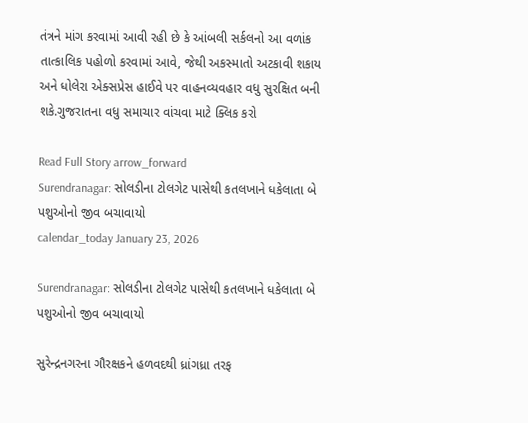તંત્રને માંગ કરવામાં આવી રહી છે કે આંબલી સર્કલનો આ વળાંક તાત્કાલિક પહોળો કરવામાં આવે, જેથી અકસ્માતો અટકાવી શકાય અને ધોલેરા એક્સપ્રેસ હાઈવે પર વાહનવ્યવહાર વધુ સુરક્ષિત બની શકે.ગુજરાતના વધુ સમાચાર વાંચવા માટે ક્લિક કરો

Read Full Story arrow_forward
Surendranagar: સોલડીના ટોલગેટ પાસેથી કતલખાને ધકેલાતા બે પશુઓનો જીવ બચાવાયો
calendar_today January 23, 2026

Surendranagar: સોલડીના ટોલગેટ પાસેથી કતલખાને ધકેલાતા બે પશુઓનો જીવ બચાવાયો

સુરેન્દ્રનગરના ગૌરક્ષકને હળવદથી ધ્રાંગધ્રા તરફ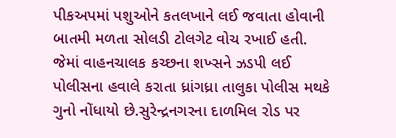પીકઅપમાં પશુઓને કતલખાને લઈ જવાતા હોવાની બાતમી મળતા સોલડી ટોલગેટ વોચ રખાઈ હતી. જેમાં વાહનચાલક કચ્છના શખ્સને ઝડપી લઈ પોલીસના હવાલે કરાતા ધ્રાંગધ્રા તાલુકા પોલીસ મથકે ગુનો નોંધાયો છે.સુરેન્દ્રનગરના દાળમિલ રોડ પર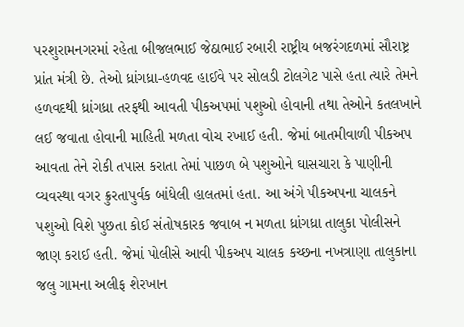પરશુરામનગરમાં રહેતા બીજલભાઈ જેઠાભાઈ રબારી રાષ્ટ્રીય બજરંગદળમાં સૌરાષ્ટ્ર પ્રાંત મંત્રી છે. તેઓ ધ્રાંગધ્રા-હળવદ હાઈવે પર સોલડી ટોલગેટ પાસે હતા ત્યારે તેમને હળવદથી ધ્રાંગધ્રા તરફથી આવતી પીકઅપમાં પશુઓ હોવાની તથા તેઓને કતલખાને લઈ જવાતા હોવાની માહિતી મળતા વોચ રખાઈ હતી. જેમાં બાતમીવાળી પીકઅપ આવતા તેને રોકી તપાસ કરાતા તેમાં પાછળ બે પશુઓને ઘાસચારા કે પાણીની વ્યવસ્થા વગર ક્રુરતાપુર્વક બાંધેલી હાલતમાં હતા. આ અંગે પીકઅપના ચાલકને પશુઓ વિશે પુછતા કોઈ સંતોષકારક જવાબ ન મળતા ધ્રાંગધ્રા તાલુકા પોલીસને જાણ કરાઈ હતી. જેમાં પોલીસે આવી પીકઅપ ચાલક કચ્છના નખત્રાણા તાલુકાના જલુ ગામના અલીફ શેરખાન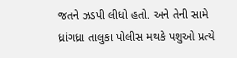જતને ઝડપી લીધો હતો. અને તેની સામે ધ્રાંગધ્રા તાલુકા પોલીસ મથકે પશુઓ પ્રત્યે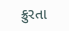ક્રુરતા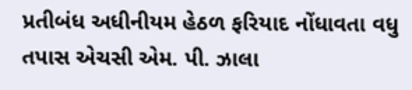પ્રતીબંધ અધીનીયમ હેઠળ ફરિયાદ નોંધાવતા વધુ તપાસ એચસી એમ. પી. ઝાલા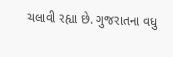ચલાવી રહ્યા છે. ગુજરાતના વધુ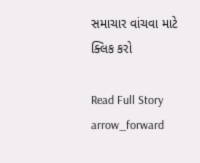સમાચાર વાંચવા માટે ક્લિક કરો

Read Full Story arrow_forward